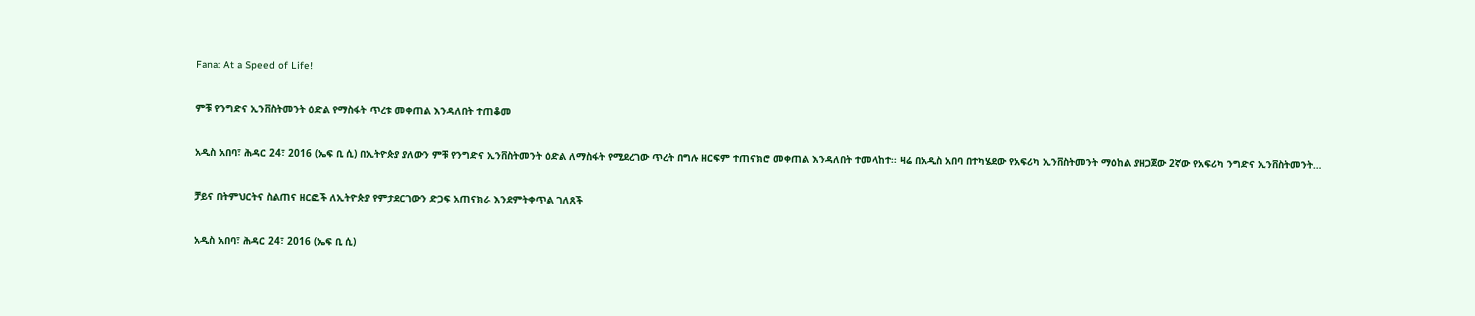Fana: At a Speed of Life!

ምቹ የንግድና ኢንቨስትመንት ዕድል የማስፋት ጥረቱ መቀጠል እንዳለበት ተጠቆመ

አዲስ አበባ፣ ሕዳር 24፣ 2016 (ኤፍ ቢ ሲ) በኢትዮጵያ ያለውን ምቹ የንግድና ኢንቨስትመንት ዕድል ለማስፋት የሚደረገው ጥረት በግሉ ዘርፍም ተጠናክሮ መቀጠል እንዳለበት ተመላከተ፡፡ ዛሬ በአዲስ አበባ በተካሄደው የአፍሪካ ኢንቨስትመንት ማዕከል ያዘጋጀው 2ኛው የአፍሪካ ንግድና ኢንቨስትመንት…

ቻይና በትምህርትና ስልጠና ዘርፎች ለኢትዮጵያ የምታደርገውን ድጋፍ አጠናክራ እንደምትቀጥል ገለጸች

አዲስ አበባ፣ ሕዳር 24፣ 2016 (ኤፍ ቢ ሲ)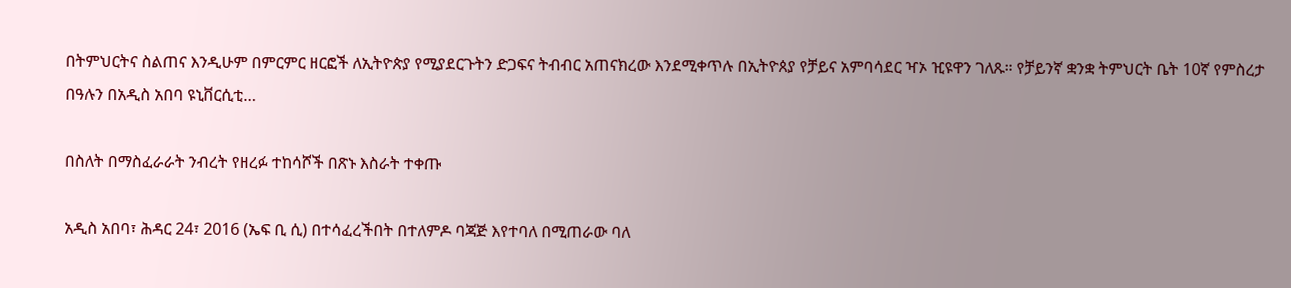በትምህርትና ስልጠና እንዲሁም በምርምር ዘርፎች ለኢትዮጵያ የሚያደርጉትን ድጋፍና ትብብር አጠናክረው እንደሚቀጥሉ በኢትዮጰያ የቻይና አምባሳደር ዣኦ ዢዩዋን ገለጹ። የቻይንኛ ቋንቋ ትምህርት ቤት 10ኛ የምስረታ በዓሉን በአዲስ አበባ ዩኒቨርሲቲ…

በስለት በማስፈራራት ንብረት የዘረፉ ተከሳሾች በጽኑ እስራት ተቀጡ

አዲስ አበባ፣ ሕዳር 24፣ 2016 (ኤፍ ቢ ሲ) በተሳፈረችበት በተለምዶ ባጃጅ እየተባለ በሚጠራው ባለ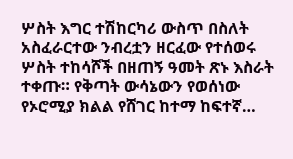ሦስት እግር ተሽከርካሪ ውስጥ በስለት አስፈራርተው ንብረቷን ዘርፈው የተሰወሩ ሦስት ተከሳሾች በዘጠኝ ዓመት ጽኑ እስራት ተቀጡ። የቅጣት ውሳኔውን የወሰነው የኦሮሚያ ክልል የሸገር ከተማ ከፍተኛ…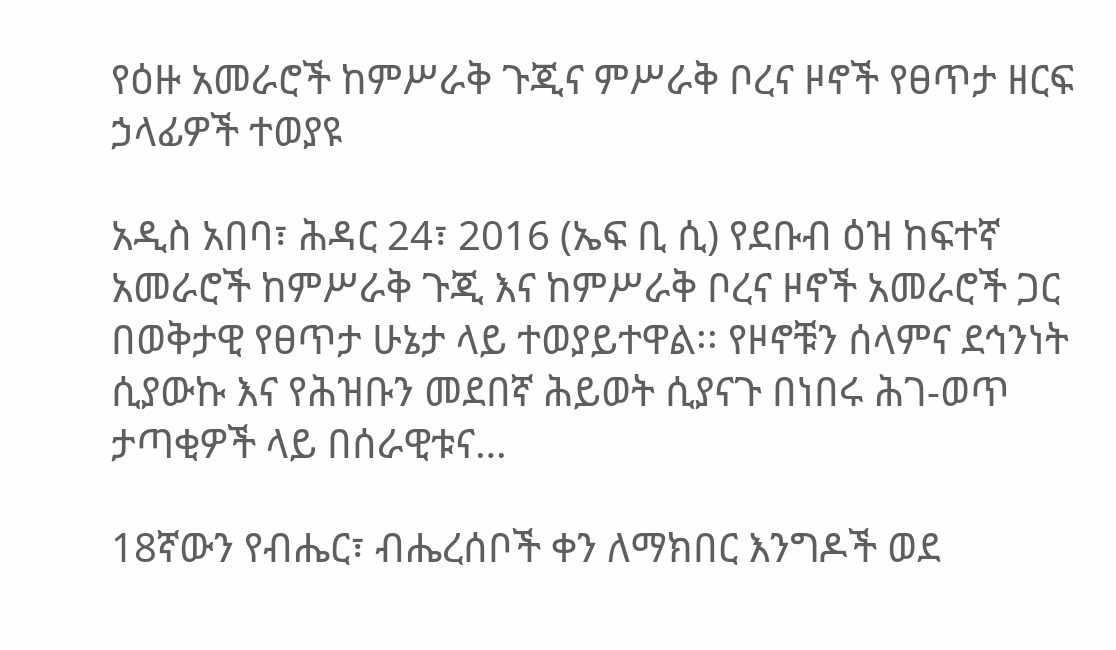የዕዙ አመራሮች ከምሥራቅ ጉጂና ምሥራቅ ቦረና ዞኖች የፀጥታ ዘርፍ ኃላፊዎች ተወያዩ

አዲስ አበባ፣ ሕዳር 24፣ 2016 (ኤፍ ቢ ሲ) የደቡብ ዕዝ ከፍተኛ አመራሮች ከምሥራቅ ጉጂ እና ከምሥራቅ ቦረና ዞኖች አመራሮች ጋር በወቅታዊ የፀጥታ ሁኔታ ላይ ተወያይተዋል፡፡ የዞኖቹን ሰላምና ደኅንነት ሲያውኩ እና የሕዝቡን መደበኛ ሕይወት ሲያናጉ በነበሩ ሕገ-ወጥ ታጣቂዎች ላይ በሰራዊቱና…

18ኛውን የብሔር፣ ብሔረሰቦች ቀን ለማክበር እንግዶች ወደ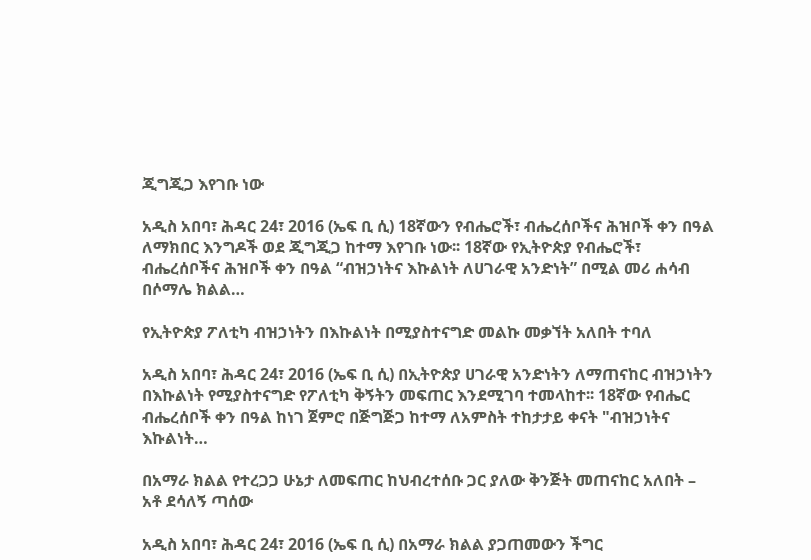ጂግጂጋ እየገቡ ነው

አዲስ አበባ፣ ሕዳር 24፣ 2016 (ኤፍ ቢ ሲ) 18ኛውን የብሔሮች፣ ብሔረሰቦችና ሕዝቦች ቀን በዓል ለማክበር እንግዶች ወደ ጂግጂጋ ከተማ እየገቡ ነው፡፡ 18ኛው የኢትዮጵያ የብሔሮች፣ ብሔረሰቦችና ሕዝቦች ቀን በዓል “ብዝኃነትና እኩልነት ለሀገራዊ አንድነት” በሚል መሪ ሐሳብ በሶማሌ ክልል…

የኢትዮጵያ ፖለቲካ ብዝኃነትን በእኩልነት በሚያስተናግድ መልኩ መቃኘት አለበት ተባለ

አዲስ አበባ፣ ሕዳር 24፣ 2016 (ኤፍ ቢ ሲ) በኢትዮጵያ ሀገራዊ አንድነትን ለማጠናከር ብዝኃነትን በእኩልነት የሚያስተናግድ የፖለቲካ ቅኝትን መፍጠር እንደሚገባ ተመላከተ፡፡ 18ኛው የብሔር ብሔረሰቦች ቀን በዓል ከነገ ጀምሮ በጅግጅጋ ከተማ ለአምስት ተከታታይ ቀናት "ብዝኃነትና እኩልነት…

በአማራ ክልል የተረጋጋ ሁኔታ ለመፍጠር ከህብረተሰቡ ጋር ያለው ቅንጅት መጠናከር አለበት – አቶ ደሳለኝ ጣሰው

አዲስ አበባ፣ ሕዳር 24፣ 2016 (ኤፍ ቢ ሲ) በአማራ ክልል ያጋጠመውን ችግር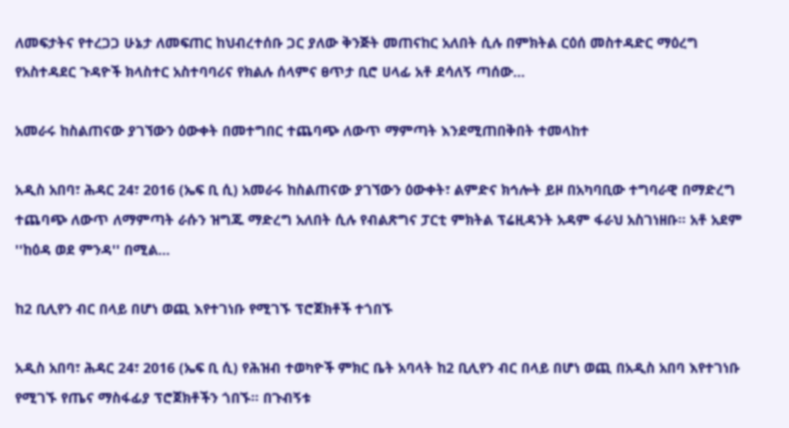ለመፍታትና የተረጋጋ ሁኔታ ለመፍጠር ከህብረተሰቡ ጋር ያለው ቅንጅት መጠናከር አለበት ሲሉ በምክትል ርዕሰ መስተዳድር ማዕረግ የአስተዳደር ጉዳዮች ክላስተር አስተባባሪና የክልሉ ሰላምና ፀጥታ ቢሮ ሀላፊ አቶ ደሳለኝ ጣሰው…

አመራሩ ከስልጠናው ያገኘውን ዕውቀት በመተግበር ተጨባጭ ለውጥ ማምጣት እንደሚጠበቅበት ተመላከተ

አዲስ አበባ፣ ሕዳር 24፣ 2016 (ኤፍ ቢ ሲ) አመራሩ ከስልጠናው ያገኘውን ዕውቀት፣ ልምድና ክኅሎት ይዞ በአካባቢው ተግባራዊ በማድረግ ተጨባጭ ለውጥ ለማምጣት ራሱን ዝግጁ ማድረግ አለበት ሲሉ የብልጽግና ፓርቲ ምክትል ፕሬዚዳንት አዳም ፋራህ አስገነዘቡ። አቶ አደም ''ከዕዳ ወደ ምንዳ'' በሚል…

ከ2 ቢሊየን ብር በላይ በሆነ ወጪ እየተገነቡ የሚገኙ ፕሮጀክቶች ተጎበኙ

አዲስ አበባ፣ ሕዳር 24፣ 2016 (ኤፍ ቢ ሲ) የሕዝብ ተወካዮች ምክር ቤት አባላት ከ2 ቢሊየን ብር በላይ በሆነ ወጪ በአዲስ አበባ እየተገነቡ የሚገኙ የጤና ማስፋፊያ ፕሮጀክቶችን ጎበኙ። በጉብኝቱ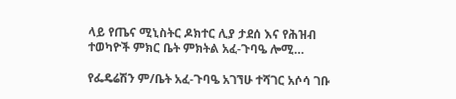ላይ የጤና ሚኒስትር ዶክተር ሊያ ታደሰ እና የሕዝብ ተወካዮች ምክር ቤት ምክትል አፈ-ጉባዔ ሎሚ…

የፌዴሬሽን ም/ቤት አፈ-ጉባዔ አገኘሁ ተሻገር አሶሳ ገቡ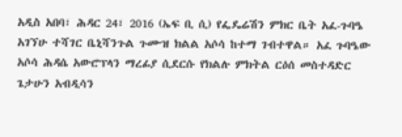አዲስ አበባ፣ ሕዳር 24፣ 2016 (ኤፍ ቢ ሲ) የፌዴሬሽን ምክር ቤት አፈ-ጉባዔ አገኘሁ ተሻገር ቤኒሻንጉል ጉሙዝ ክልል አሶሳ ከተማ ገብተዋል። አፈ ጉባዔው አሶሳ ሕዳሴ አውሮፕላን ማረፊያ ሲደርሱ የክልሉ ምክትል ርዕሰ መስተዳድር ጌታሁን አብዲሳን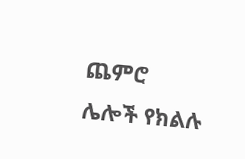ጨምሮ ሌሎች የክልሉ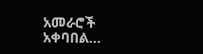አመራሮች አቀባበል…